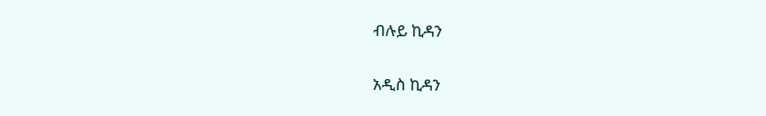ብሉይ ኪዳን

አዲስ ኪዳን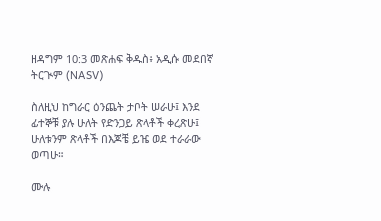ዘዳግም 10:3 መጽሐፍ ቅዱስ፥ አዲሱ መደበኛ ትርጒም (NASV)

ስለዚህ ከግራር ዕንጨት ታቦት ሠራሁ፤ እንደ ፊተኞቹ ያሉ ሁለት የድንጋይ ጽላቶች ቀረጽሁ፤ ሁለቱንም ጽላቶች በእጆቼ ይዤ ወደ ተራራው ወጣሁ።

ሙሉ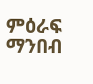ምዕራፍ ማንበብ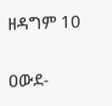ዘዳግም 10

ዐውደ-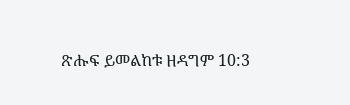ጽሑፍ ይመልከቱ ዘዳግም 10:3